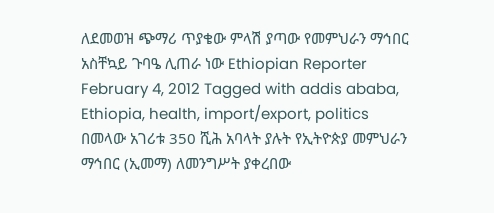ለደመወዝ ጭማሪ ጥያቄው ምላሽ ያጣው የመምህራን ማኅበር አስቸኳይ ጉባዔ ሊጠራ ነው Ethiopian Reporter February 4, 2012 Tagged with addis ababa, Ethiopia, health, import/export, politics በመላው አገሪቱ 350 ሺሕ አባላት ያሉት የኢትዮጵያ መምህራን ማኅበር (ኢመማ) ለመንግሥት ያቀረበው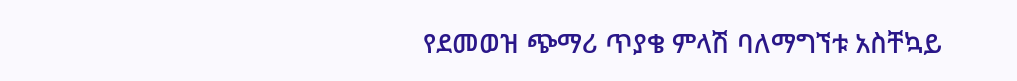የደመወዝ ጭማሪ ጥያቄ ምላሽ ባለማግኘቱ አስቸኳይ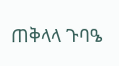ጠቅላላ ጉባዔ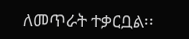ለመጥራት ተቃርቧል፡፡